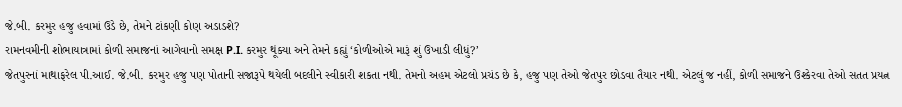જે.બી. કરમુર હજુ હવામાં ઉડે છે, તેમને ટાંકણી કોણ અડાડશે?
રામનવમીની શોભાયાત્રામાં કોળી સમાજનાં આગેવાનો સમક્ષ P.I. કરમુર થૂંક્યા અને તેમને કહ્યું ‘કોળીઓએ મારૂં શું ઉખાડી લીધું?’
જેતપુરનાં માથાફરેલ પી.આઈ. જે.બી. કરમુર હજુ પણ પોતાની સજારૂપે થયેલી બદલીને સ્વીકારી શકતા નથી. તેમનો અહમ એટલો પ્રચંડ છે કે, હજુ પણ તેઓ જેતપુર છોડવા તૈયાર નથી. એટલું જ નહીં, કોળી સમાજને ઉશ્કેરવા તેઓ સતત પ્રયત્ન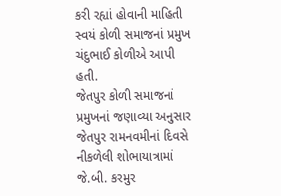કરી રહ્યાં હોવાની માહિતી સ્વયં કોળી સમાજનાં પ્રમુખ ચંદુભાઈ કોળીએ આપી હતી.
જેતપુર કોળી સમાજનાં પ્રમુખનાં જણાવ્યા અનુસાર જેતપુર રામનવમીનાં દિવસે નીકળેલી શોભાયાત્રામાં જે.બી. કરમુર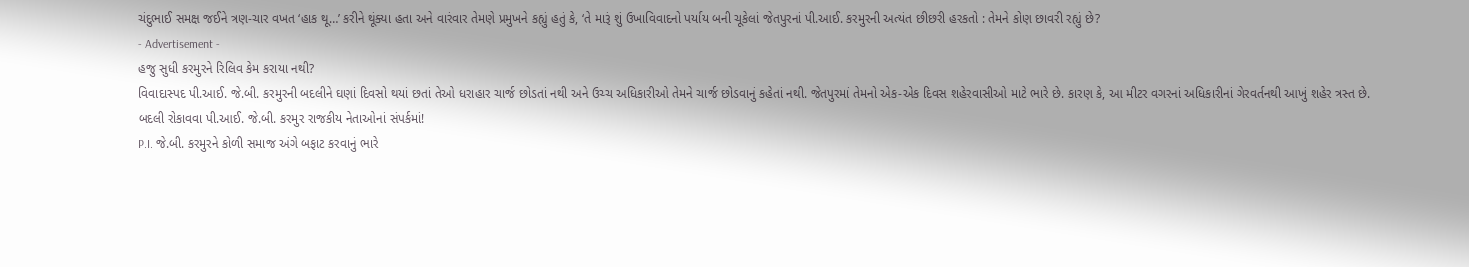ચંદુભાઈ સમક્ષ જઈને ત્રણ-ચાર વખત ‘હાક થૂ…’ કરીને થૂંક્યા હતા અને વારંવાર તેમણે પ્રમુખને કહ્યું હતું કે, ‘તે મારૂં શું ઉખાવિવાદનો પર્યાય બની ચૂકેલાં જેતપુરનાં પી.આઈ. કરમુરની અત્યંત છીછરી હરકતો : તેમને કોણ છાવરી રહ્યું છે?
- Advertisement -
હજુ સુધી કરમુરને રિલિવ કેમ કરાયા નથી?
વિવાદાસ્પદ પી.આઈ. જે.બી. કરમુરની બદલીને ઘણાં દિવસો થયાં છતાં તેઓ ધરાહાર ચાર્જ છોડતાં નથી અને ઉચ્ચ અધિકારીઓ તેમને ચાર્જ છોડવાનું કહેતાં નથી. જેતપુરમાં તેમનો એક-એક દિવસ શહેરવાસીઓ માટે ભારે છે. કારણ કે, આ મીટર વગરનાં અધિકારીનાં ગેરવર્તનથી આખું શહેર ત્રસ્ત છે.
બદલી રોકાવવા પી.આઈ. જે.બી. કરમુર રાજકીય નેતાઓનાં સંપર્કમાં!
P.I. જે.બી. કરમુરને કોળી સમાજ અંગે બફાટ કરવાનું ભારે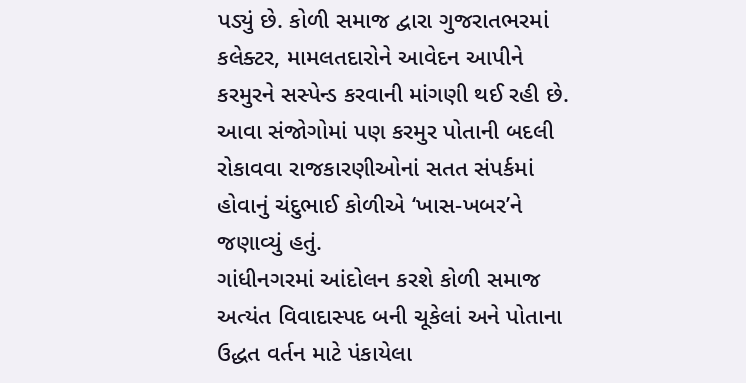પડ્યું છે. કોળી સમાજ દ્વારા ગુજરાતભરમાં કલેક્ટર, મામલતદારોને આવેદન આપીને કરમુરને સસ્પેન્ડ કરવાની માંગણી થઈ રહી છે. આવા સંજોગોમાં પણ કરમુર પોતાની બદલી રોકાવવા રાજકારણીઓનાં સતત સંપર્કમાં હોવાનું ચંદુભાઈ કોળીએ ‘ખાસ-ખબર’ને જણાવ્યું હતું.
ગાંધીનગરમાં આંદોલન કરશે કોળી સમાજ
અત્યંત વિવાદાસ્પદ બની ચૂકેલાં અને પોતાના ઉદ્ધત વર્તન માટે પંકાયેલા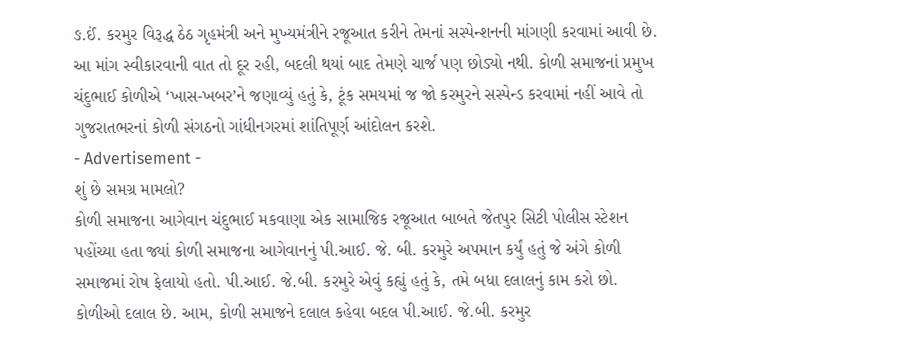ઙ.ઈં. કરમુર વિરૂદ્ધ ઠેઠ ગૃહમંત્રી અને મુખ્યમંત્રીને રજૂઆત કરીને તેમનાં સસ્પેન્શનની માંગણી કરવામાં આવી છે. આ માંગ સ્વીકારવાની વાત તો દૂર રહી, બદલી થયાં બાદ તેમણે ચાર્જ પણ છોડ્યો નથી. કોળી સમાજનાં પ્રમુખ ચંદુભાઈ કોળીએ ‘ખાસ-ખબર’ને જણાવ્યું હતું કે, ટૂંક સમયમાં જ જો કરમુરને સસ્પેન્ડ કરવામાં નહીં આવે તો ગુજરાતભરનાં કોળી સંગઠનો ગાંધીનગરમાં શાંતિપૂર્ણ આંદોલન કરશે.
- Advertisement -
શું છે સમગ્ર મામલો?
કોળી સમાજના આગેવાન ચંદુભાઈ મકવાણા એક સામાજિક રજૂઆત બાબતે જેતપુર સિટી પોલીસ સ્ટેશન પહોંચ્યા હતા જ્યાં કોળી સમાજના આગેવાનનું પી.આઈ. જે. બી. કરમુરે અપમાન કર્યું હતું જે અંગે કોળી સમાજમાં રોષ ફેલાયો હતો. પી.આઈ. જે.બી. કરમુરે એવું કહ્યું હતું કે, તમે બધા દલાલનું કામ કરો છો. કોળીઓ દલાલ છે. આમ, કોળી સમાજને દલાલ કહેવા બદલ પી.આઈ. જે.બી. કરમુર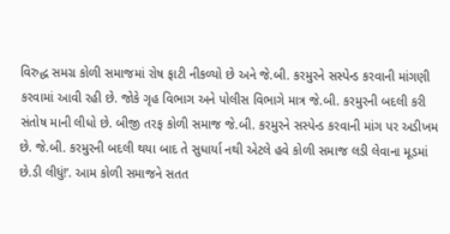વિરુદ્ધ સમગ્ર કોળી સમાજમાં રોષ ફાટી નીકળ્યો છે અને જે.બી. કરમુરને સસ્પેન્ડ કરવાની માંગણી કરવામાં આવી રહી છે. જોકે ગૃહ વિભાગ અને પોલીસ વિભાગે માત્ર જે.બી. કરમુરની બદલી કરી સંતોષ માની લીધો છે. બીજી તરફ કોળી સમાજ જે.બી. કરમુરને સસ્પેન્ડ કરવાની માંગ પર અડીખમ છે. જે.બી. કરમુરની બદલી થયા બાદ તે સુધાર્યા નથી એટલે હવે કોળી સમાજ લડી લેવાના મૂડમાં છે.ડી લીધું!’. આમ કોળી સમાજને સતત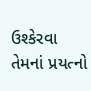ઉશ્કેરવા તેમનાં પ્રયત્નો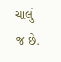ચાલું જ છે.